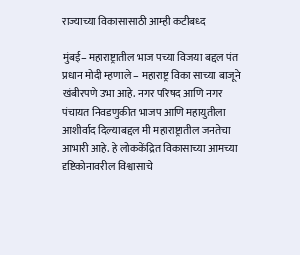राज्याच्या विकासासाठी आम्ही कटीबध्द

मुंबई– महाराष्ट्रातील भाज पच्या विजया बद्दल पंत प्रधान मोदी म्हणाले – महाराष्ट्र विका साच्या बाजूने खंबीरपणे उभा आहे. नगर परिषद आणि नगर पंचायत निवडणुकीत भाजप आणि महायुतीला आशीर्वाद दिल्याबद्दल मी महाराष्ट्रातील जनतेचा आभारी आहे. हे लोककेंद्रित विकासाच्या आमच्या दृष्टिकोनावरील विश्वासाचे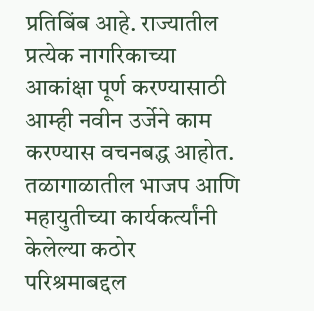प्रतिबिंब आहे. राज्यातील प्रत्येक नागरिकाच्या आकांक्षा पूर्ण करण्यासाठी आम्ही नवीन उर्जेने काम करण्यास वचनबद्ध आहोत. तळागाळातील भाजप आणि महायुतीच्या कार्यकर्त्यांनी केलेल्या कठोर परिश्रमाबद्दल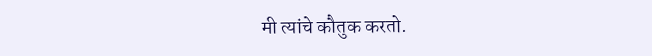मी त्यांचे कौतुक करतो.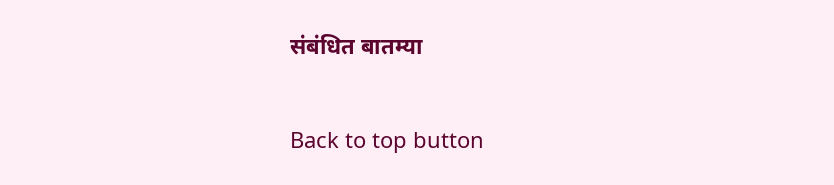संबंधित बातम्या

Back to top button